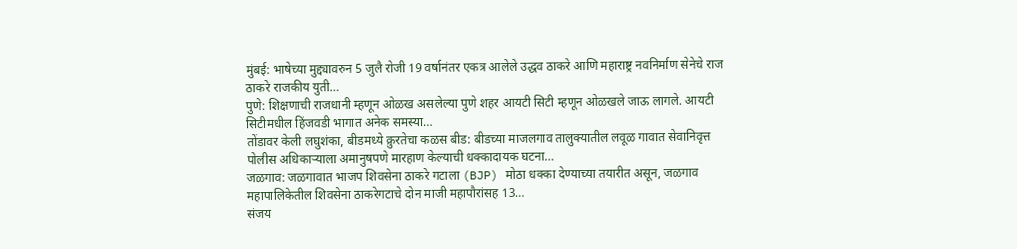मुंबई: भाषेच्या मुद्द्यावरुन 5 जुलै रोजी 19 वर्षानंतर एकत्र आलेले उद्धव ठाकरे आणि महाराष्ट्र नवनिर्माण सेनेचे राज ठाकरे राजकीय युती…
पुणे: शिक्षणाची राजधानी म्हणून ओळख असलेल्या पुणे शहर आयटी सिटी म्हणून ओळखले जाऊ लागले. आयटी सिटीमधील हिंजवडी भागात अनेक समस्या…
तोंडावर केली लघुशंका, बीडमध्ये क्रुरतेचा कळस बीड: बीडच्या माजलगाव तालुक्यातील लवूळ गावात सेवानिवृत्त पोलीस अधिकाऱ्याला अमानुषपणे मारहाण केल्याची धक्कादायक घटना…
जळगाव: जळगावात भाजप शिवसेना ठाकरे गटाला (BJP) मोठा धक्का देण्याच्या तयारीत असून, जळगाव महापालिकेतील शिवसेना ठाकरेगटाचे दोन माजी महापौरांसह 13…
संजय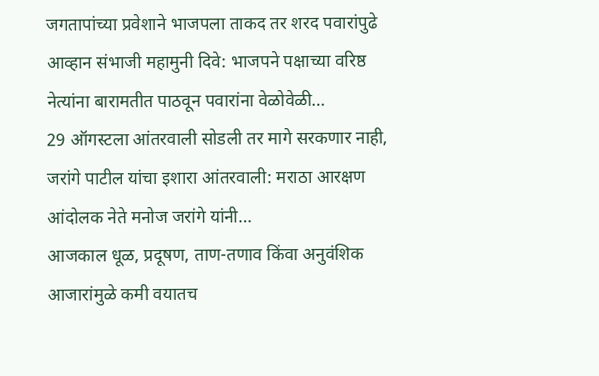जगतापांच्या प्रवेशाने भाजपला ताकद तर शरद पवारांपुढे आव्हान संभाजी महामुनी दिवे: भाजपने पक्षाच्या वरिष्ठ नेत्यांना बारामतीत पाठवून पवारांना वेळोवेळी…
29 ऑगस्टला आंतरवाली सोडली तर मागे सरकणार नाही, जरांगे पाटील यांचा इशारा आंतरवाली: मराठा आरक्षण आंदोलक नेते मनोज जरांगे यांनी…
आजकाल धूळ, प्रदूषण, ताण-तणाव किंवा अनुवंशिक आजारांमुळे कमी वयातच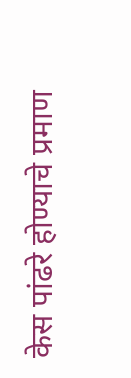केस पांढरे होण्याचे प्रमाण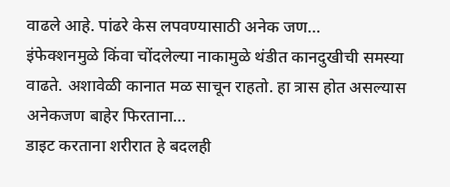वाढले आहे. पांढरे केस लपवण्यासाठी अनेक जण…
इंफेक्शनमुळे किंवा चोंदलेल्या नाकामुळे थंडीत कानदुखीची समस्या वाढते. अशावेळी कानात मळ साचून राहतो. हा त्रास होत असल्यास अनेकजण बाहेर फिरताना…
डाइट करताना शरीरात हे बदलही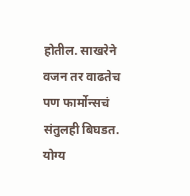होतील. साखरेने वजन तर वाढतेच पण फार्मोन्सचं संतुलही बिघडत. योग्य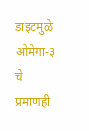डाइटमुळे ओमेगा-३ चे प्रमाणही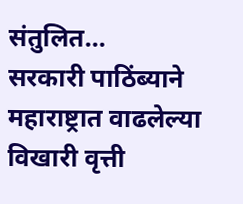संतुलित…
सरकारी पाठिंब्याने महाराष्ट्रात वाढलेल्या विखारी वृत्ती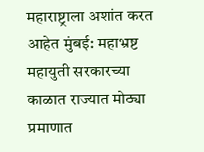महाराष्ट्राला अशांत करत आहेत मुंबई: महाभ्रष्ट महायुती सरकारच्या काळात राज्यात मोठ्या प्रमाणात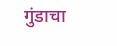गुंडाचा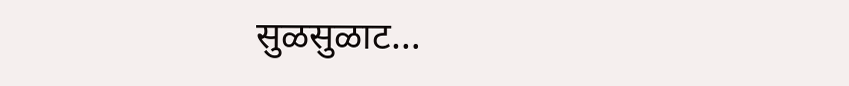सुळसुळाट…